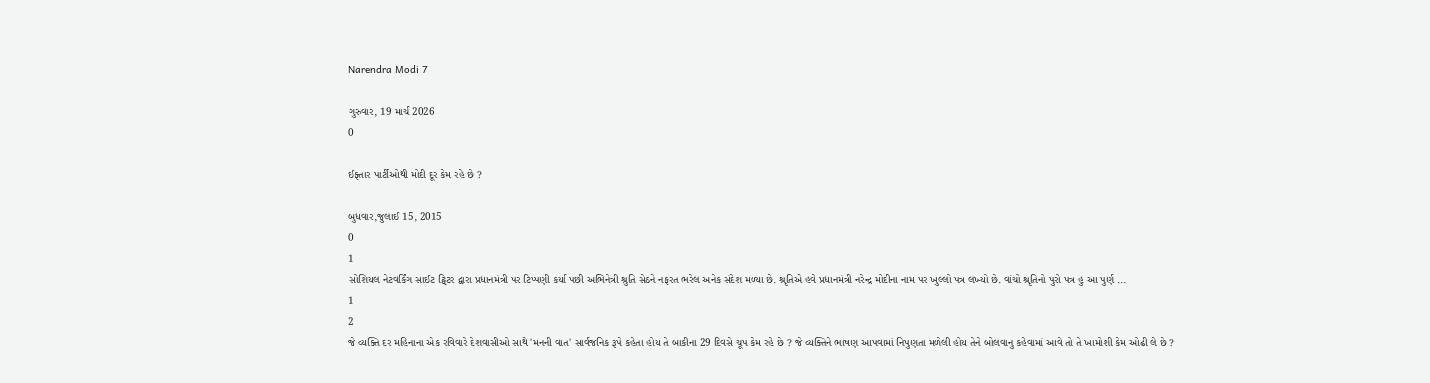Narendra Modi 7

ગુરુવાર, 19 માર્ચ 2026
0

ઈફ્તાર પાર્ટીઓથી મોદી દૂર કેમ રહે છે ?

બુધવાર,જુલાઈ 15, 2015
0
1
સોશિયલ નેટવર્કિંગ સાઈટ ટ્વિટર દ્વારા પ્રધાનમંત્રી પર ટિપ્પણી કર્યા પછી અભિનેત્રી શ્રુતિ સેઠને નફરત ભરેલ અનેક સંદેશ મળ્યા છે. શ્રૃતિએ હવે પ્રધાનમંત્રી નરેન્દ્ર મોદીના નામ પર ખુલ્લો પત્ર લખ્યો છે. વાંચો શ્રૃતિનો પુરો પત્ર હુ આ પુર્ણ ...
1
2
જે વ્યક્તિ દર મહિનાના એક રવિવારે દેશવાસીઓ સાથે 'મનની વાત' સાર્વજનિક રૂપે કહેતા હોય તે બાકીના 29 દિવસે ચૂપ કેમ રહે છે ? જે વ્યક્તિને ભાષણ આપવામાં નિપુણતા મળેલી હોય તેને બોલવાનુ કહેવામાં આવે તો તે ખામોશી કેમ ઓઢી લે છે ?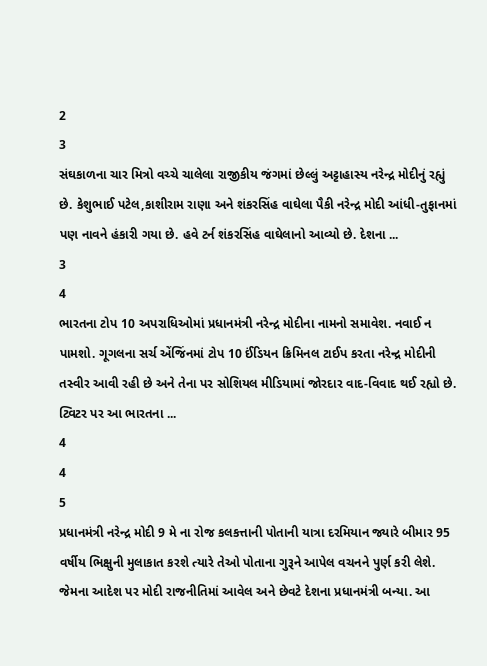2
3
સંઘકાળના ચાર મિત્રો વચ્ચે ચાલેલા રાજીકીય જંગમાં છેલ્લું અટ્ટાહાસ્ય નરેન્દ્ર મોદીનું રહ્યું છે. કેશુભાઈ પટેલ,કાશીરામ રાણા અને શંકરસિંહ વાઘેલા પૈકી નરેન્દ્ર મોદી આંધી-તુફાનમાં પણ નાવને હંકારી ગયા છે. હવે ટર્ન શંકરસિંહ વાઘેલાનો આવ્યો છે. દેશના ...
3
4
ભારતના ટોપ 10 અપરાધિઓમાં પ્રધાનમંત્રી નરેન્દ્ર મોદીના નામનો સમાવેશ. નવાઈ ન પામશો. ગૂગલના સર્ચ એંજિંનમાં ટોપ 10 ઈંડિયન ક્રિમિનલ ટાઈપ કરતા નરેન્દ્ર મોદીની તસ્વીર આવી રહી છે અને તેના પર સોશિયલ મીડિયામાં જોરદાર વાદ-વિવાદ થઈ રહ્યો છે. ટ્વિટર પર આ ભારતના ...
4
4
5
પ્રધાનમંત્રી નરેન્દ્ર મોદી 9 મે ના રોજ કલકત્તાની પોતાની યાત્રા દરમિયાન જ્યારે બીમાર 95 વર્ષીય ભિક્ષુની મુલાકાત કરશે ત્યારે તેઓ પોતાના ગુરૂને આપેલ વચનને પુર્ણ કરી લેશે. જેમના આદેશ પર મોદી રાજનીતિમાં આવેલ અને છેવટે દેશના પ્રધાનમંત્રી બન્યા. આ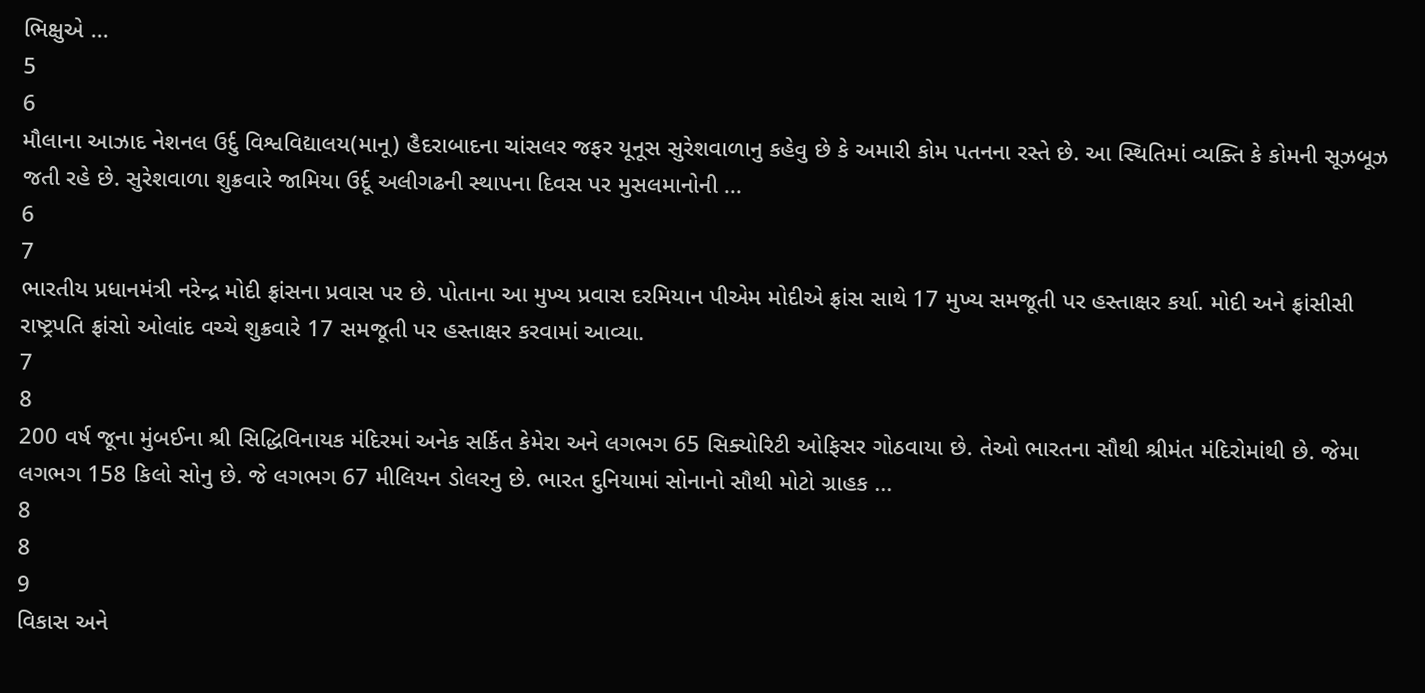ભિક્ષુએ ...
5
6
મૌલાના આઝાદ નેશનલ ઉર્દુ વિશ્વવિદ્યાલય(માનૂ) હૈદરાબાદના ચાંસલર જફર યૂનૂસ સુરેશવાળાનુ કહેવુ છે કે અમારી કોમ પતનના રસ્તે છે. આ સ્થિતિમાં વ્યક્તિ કે કોમની સૂઝબૂઝ જતી રહે છે. સુરેશવાળા શુક્રવારે જામિયા ઉર્દૂ અલીગઢની સ્થાપના દિવસ પર મુસલમાનોની ...
6
7
ભારતીય પ્રધાનમંત્રી નરેન્દ્ર મોદી ફ્રાંસના પ્રવાસ પર છે. પોતાના આ મુખ્ય પ્રવાસ દરમિયાન પીએમ મોદીએ ફ્રાંસ સાથે 17 મુખ્ય સમજૂતી પર હસ્તાક્ષર કર્યા. મોદી અને ફ્રાંસીસી રાષ્ટ્રપતિ ફ્રાંસો ઓલાંદ વચ્ચે શુક્રવારે 17 સમજૂતી પર હસ્તાક્ષર કરવામાં આવ્યા.
7
8
200 વર્ષ જૂના મુંબઈના શ્રી સિદ્ધિવિનાયક મંદિરમાં અનેક સર્કિત કેમેરા અને લગભગ 65 સિક્યોરિટી ઓફિસર ગોઠવાયા છે. તેઓ ભારતના સૌથી શ્રીમંત મંદિરોમાંથી છે. જેમા લગભગ 158 કિલો સોનુ છે. જે લગભગ 67 મીલિયન ડોલરનુ છે. ભારત દુનિયામાં સોનાનો સૌથી મોટો ગ્રાહક ...
8
8
9
વિકાસ અને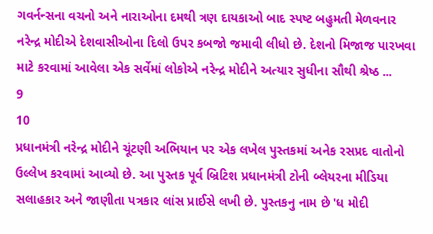ગવર્નન્‍સના વચનો અને નારાઓના દમથી ત્રણ દાયકાઓ બાદ સ્‍પષ્‍ટ બહુમતી મેળવનાર નરેન્‍દ્ર મોદીએ દેશવાસીઓના દિલો ઉપર કબજો જમાવી લીધો છે. દેશનો મિજાજ પારખવા માટે કરવામાં આવેલા એક સર્વેમાં લોકોએ નરેન્‍દ્ર મોદીને અત્‍યાર સુધીના સૌથી શ્રેષ્‍ઠ ...
9
10
પ્રધાનમંત્રી નરેન્દ્ર મોદીને ચૂંટણી અભિયાન પર એક લખેલ પુસ્તકમાં અનેક રસપ્રદ વાતોનો ઉલ્લેખ કરવામાં આવ્યો છે. આ પુસ્તક પૂર્વ બ્રિટિશ પ્રધાનમંત્રી ટોની બ્લેયરના મીડિયા સલાહકાર અને જાણીતા પત્રકાર લાંસ પ્રાઈસે લખી છે. પુસ્તકનુ નામ છે 'ધ મોદી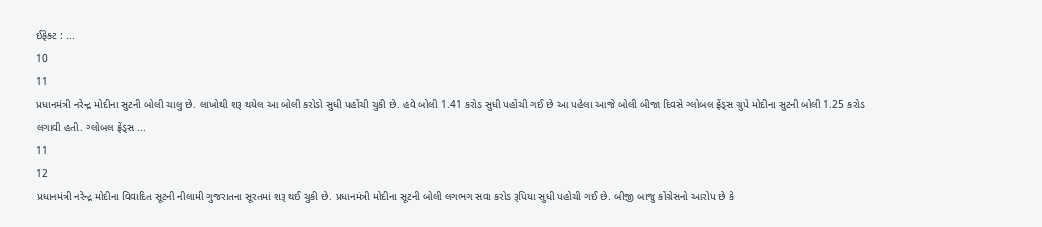ઈફેક્ટ : ...
10
11
પ્રધાનમંત્રી નરેન્દ્ર મોદીના સુટની બોલી ચાલુ છે. લાખોથી શરૂ થયેલ આ બોલી કરોડો સુધી પહોંચી ચુકી છે. હવે બોલી 1.41 કરોડ સુધી પહોંચી ગઈ છે આ પહેલા આજે બોલી બીજા દિવસે ગ્લોબલ ફ્રેંડ્સ ગ્રુપે મોદીના સુટની બોલી 1.25 કરોડ લગાવી હતી. ગ્લોબલ ફ્રેંડ્સ ...
11
12
પ્રધાનમંત્રી નરેન્દ્ર મોદીના વિવાદિત સૂટની નીલામી ગુજરાતના સૂરતમાં શરૂ થઈ ચુકી છે. પ્રધાનમંત્રી મોદીના સૂટની બોલી લગભગ સવા કરોડ રૂપિયા સુધી પહોચી ગઈ છે. બીજી બાજુ કોંગ્રેસનો આરોપ છે કે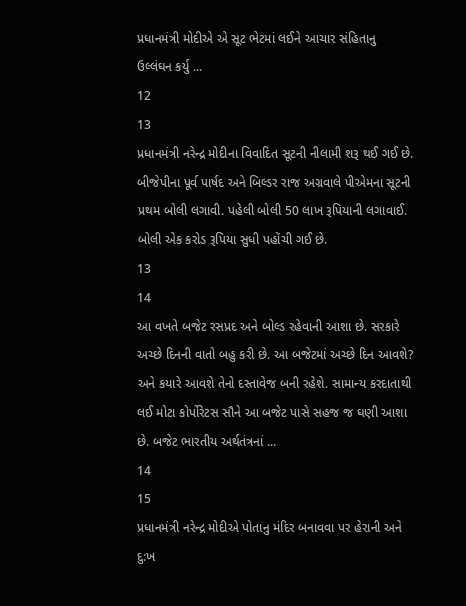પ્રધાનમંત્રી મોદીએ એ સૂટ ભેટમાં લઈને આચાર સંહિતાનુ ઉલ્લંઘન કર્યુ ...
12
13
પ્રધાનમંત્રી નરેન્દ્ર મોદીના વિવાદિત સૂટની નીલામી શરૂ થઈ ગઈ છે. બીજેપીના પૂર્વ પાર્ષદ અને બિલ્ડર રાજ અગ્રવાલે પીએમના સૂટની પ્રથમ બોલી લગાવી. પહેલી બોલી 50 લાખ રૂપિયાની લગાવાઈ. બોલી એક કરોડ રૂપિયા સુધી પહોંચી ગઈ છે.
13
14
આ વખતે બજેટ રસપ્રદ અને બોલ્ડ રહેવાની આશા છે. સરકારે અચ્છે દિનની વાતો બહુ કરી છે. આ બજેટમાં અચ્છે દિન આવશે? અને કયારે આવશે તેનો દસ્તાવેજ બની રહેશે. સામાન્ય કરદાતાથી લઈ મોટા કોર્પોરેટસ સૌને આ બજેટ પાસે સહજ જ ઘણી આશા છે. બજેટ ભારતીય અર્થતંત્રનાં ...
14
15
પ્રધાનમંત્રી નરેન્દ્ર મોદીએ પોતાનુ મંદિર બનાવવા પર હેરાની અને દુ:ખ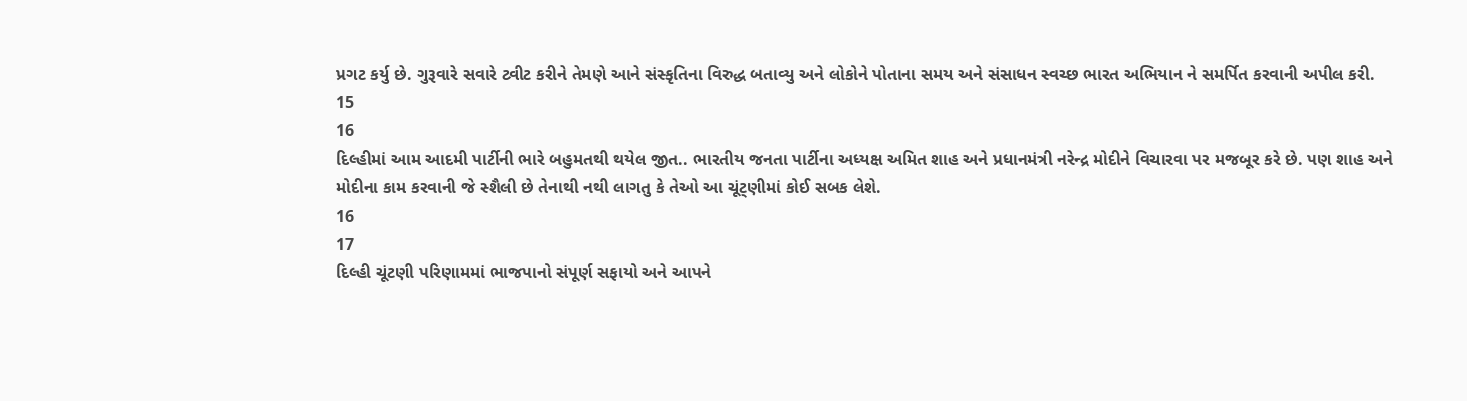પ્રગટ કર્યુ છે. ગુરૂવારે સવારે ટ્વીટ કરીને તેમણે આને સંસ્કૃતિના વિરુદ્ધ બતાવ્યુ અને લોકોને પોતાના સમય અને સંસાધન સ્વચ્છ ભારત અભિયાન ને સમર્પિત કરવાની અપીલ કરી.
15
16
દિલ્હીમાં આમ આદમી પાર્ટીની ભારે બહુમતથી થયેલ જીત.. ભારતીય જનતા પાર્ટીના અધ્યક્ષ અમિત શાહ અને પ્રધાનમંત્રી નરેન્દ્ર મોદીને વિચારવા પર મજબૂર કરે છે. પણ શાહ અને મોદીના કામ કરવાની જે સ્શૈલી છે તેનાથી નથી લાગતુ કે તેઓ આ ચૂંટ્ણીમાં કોઈ સબક લેશે.
16
17
દિલ્હી ચૂંટણી પરિણામમાં ભાજપાનો સંપૂર્ણ સફાયો અને આપને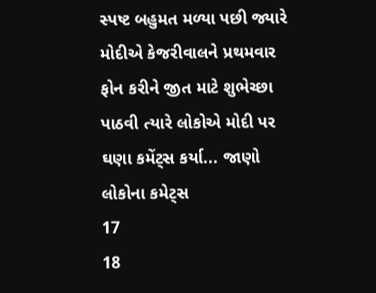સ્પષ્ટ બહુમત મળ્યા પછી જ્યારે મોદીએ કેજરીવાલને પ્રથમવાર ફોન કરીને જીત માટે શુભેચ્છા પાઠવી ત્યારે લોકોએ મોદી પર ઘણા કમેંટ્સ કર્યા... જાણો લોકોના કમેટ્સ
17
18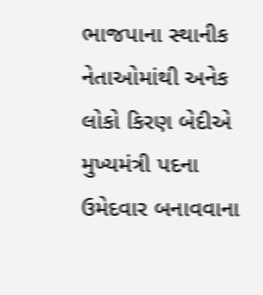ભાજપાના સ્થાનીક નેતાઓમાંથી અનેક લોકો કિરણ બેદીએ મુખ્યમંત્રી પદના ઉમેદવાર બનાવવાના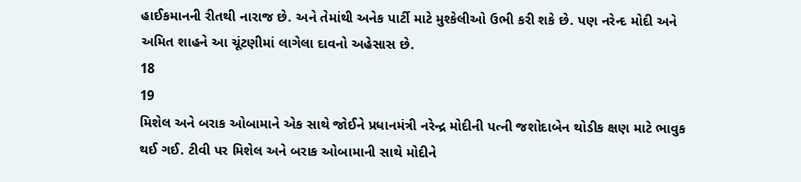હાઈકમાનની રીતથી નારાજ છે. અને તેમાંથી અનેક પાર્ટી માટે મુશ્કેલીઓ ઉભી કરી શકે છે. પણ નરેન્દ મોદી અને અમિત શાહને આ ચૂંટણીમાં લાગેલા દાવનો અહેસાસ છે.
18
19
મિશેલ અને બરાક ઓબામાને એક સાથે જોઈને પ્રધાનમંત્રી નરેન્દ્ર મોદીની પત્ની જશોદાબેન થોડીક ક્ષણ માટે ભાવુક થઈ ગઈ. ટીવી પર મિશેલ અને બરાક ઓબામાની સાથે મોદીને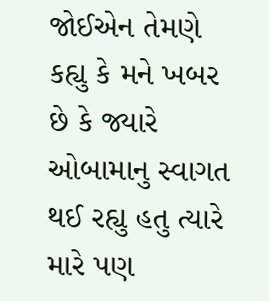જોઈએન તેમણે કહ્યુ કે મને ખબર છે કે જ્યારે ઓબામાનુ સ્વાગત થઈ રહ્યુ હતુ ત્યારે મારે પણ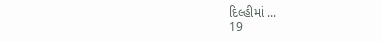દિલ્હીમાં ...
19